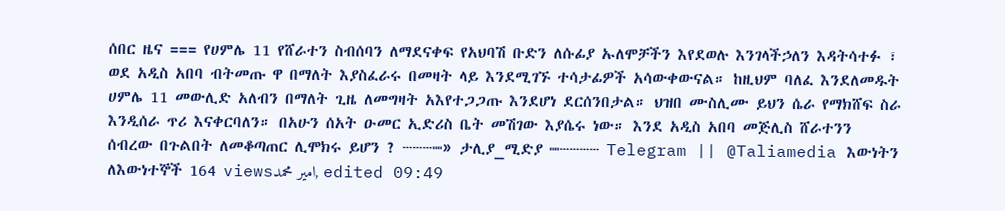ሰበር ዜና === የሀምሌ 11 የሸራተን ስብሰባን ለማደናቀፍ የአህባሽ ቡድን ለሱፊያ ኡለሞቻችን እየደወሉ እንገላችኃለን እዳትሳተፉ ፣ ወደ አዲስ አበባ ብትመጡ ዋ በማለት እያስፈራሩ በመዛት ላይ እንደሚገኙ ተሳታፊዎች አሳውቀውናል። ከዚህም ባለፈ እንደለመዱት ሀምሌ 11 መውሊድ አለብን በማለት ጊዜ ለመግዛት አእየተጋጋጡ እንደሆነ ደርሰንበታል። ህዝበ ሙስሊሙ ይህን ሴራ የማክሸፍ ስራ እንዲሰራ ጥሪ እናቀርባለን። በአሁን ሰአት ዑመር ኢድሪስ ቤት መሽገው እያሴሩ ነው። እንደ አዲስ አበባ መጅሊስ ሸራተንን ሰብረው በጉልበት ለመቆጣጠር ሊሞክሩ ይሆን ? ┄┄┄┉» ታሊያ_ሚድያ ┉┄┄┄┄ Telegram || @Taliamedia እውነትን ለእውነተኞች 164 viewsامير محمد, edited 09:49